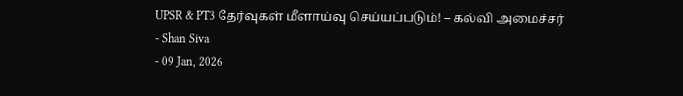UPSR & PT3 தேர்வுகள் மீளாய்வு செய்யப்படும்! – கல்வி அமைச்சர்
- Shan Siva
- 09 Jan, 2026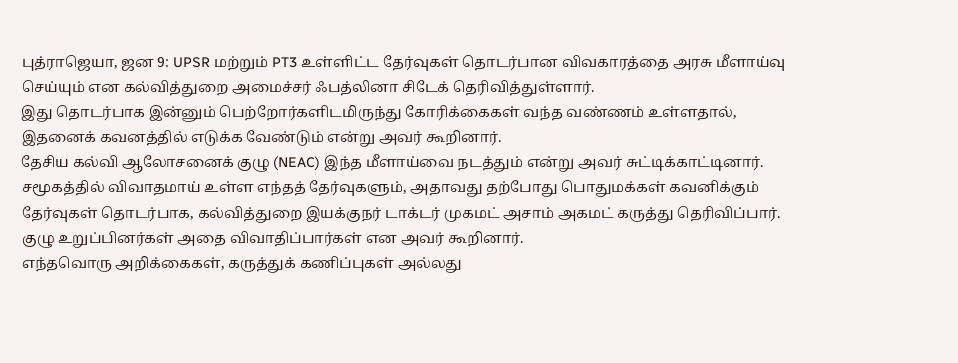புத்ராஜெயா, ஜன 9: UPSR மற்றும் PT3 உள்ளிட்ட தேர்வுகள் தொடர்பான விவகாரத்தை அரசு மீளாய்வு செய்யும் என கல்வித்துறை அமைச்சர் ஃபத்லினா சிடேக் தெரிவித்துள்ளார்.
இது தொடர்பாக இன்னும் பெற்றோர்களிடமிருந்து கோரிக்கைகள் வந்த வண்ணம் உள்ளதால், இதனைக் கவனத்தில் எடுக்க வேண்டும் என்று அவர் கூறினார்.
தேசிய கல்வி ஆலோசனைக் குழு (NEAC) இந்த மீளாய்வை நடத்தும் என்று அவர் சுட்டிக்காட்டினார்.
சமூகத்தில் விவாதமாய் உள்ள எந்தத் தேர்வுகளும், அதாவது தற்போது பொதுமக்கள் கவனிக்கும் தேர்வுகள் தொடர்பாக, கல்வித்துறை இயக்குநர் டாக்டர் முகமட் அசாம் அகமட் கருத்து தெரிவிப்பார். குழு உறுப்பினர்கள் அதை விவாதிப்பார்கள் என அவர் கூறினார்.
எந்தவொரு அறிக்கைகள், கருத்துக் கணிப்புகள் அல்லது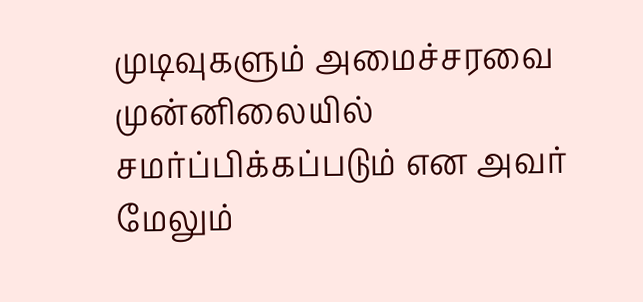முடிவுகளும் அமைச்சரவை முன்னிலையில் சமர்ப்பிக்கப்படும் என அவர் மேலும்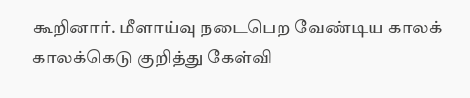கூறினார். மீளாய்வு நடைபெற வேண்டிய காலக் காலக்கெடு குறித்து கேள்வி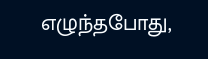எழுந்தபோது,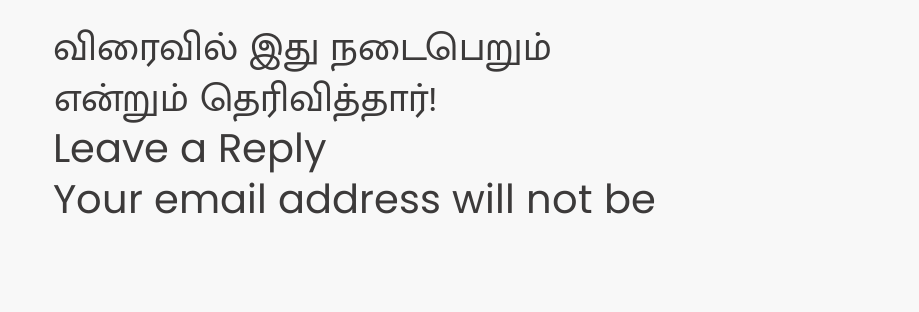விரைவில் இது நடைபெறும் என்றும் தெரிவித்தார்!
Leave a Reply
Your email address will not be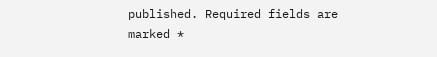published. Required fields are marked *